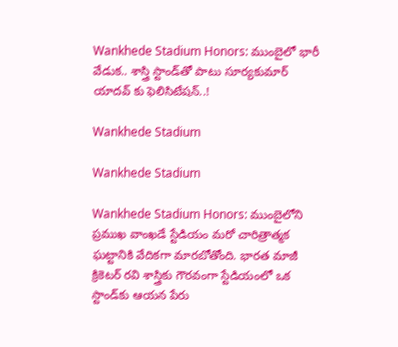Wankhede Stadium Honors: ముంబైలో భారీ వేడుక.. శాస్త్రి స్టాండ్‌తో పాటు సూర్యకుమార్ యాదవ్ కు ఫెలిసిటేషన్..!

Wankhede Stadium

Wankhede Stadium

Wankhede Stadium Honors: ముంబైలోని ప్రముఖ వాంఖడే స్టేడియం మరో చారిత్రాత్మక ఘట్టానికి వేదికగా మారబోతోంది. భారత మాజీ క్రికెటర్ రవి శాస్త్రికు గౌరవంగా స్టేడియంలో ఒక స్టాండ్‌కు ఆయన పేరు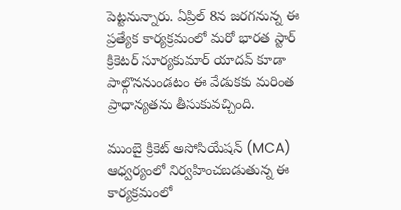పెట్టనున్నారు. ఏప్రిల్ 8న జరగనున్న ఈ ప్రత్యేక కార్యక్రమంలో మరో భారత స్టార్ క్రికెటర్ సూర్యకుమార్ యాదవ్ కూడా పాల్గొననుండటం ఈ వేడుకకు మరింత ప్రాధాన్యతను తీసుకువచ్చింది.

ముంబై క్రికెట్ అసోసియేషన్ (MCA) ఆధ్వర్యంలో నిర్వహించబడుతున్న ఈ కార్యక్రమంలో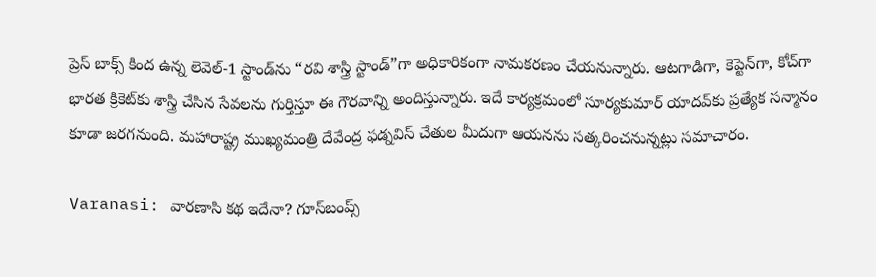ప్రెస్ బాక్స్ కింద ఉన్న లెవెల్-1 స్టాండ్‌ను “రవి శాస్త్రి స్టాండ్”గా అధికారికంగా నామకరణం చేయనున్నారు. ఆటగాడిగా, కెప్టెన్‌గా, కోచ్‌గా భారత క్రికెట్‌కు శాస్త్రి చేసిన సేవలను గుర్తిస్తూ ఈ గౌరవాన్ని అందిస్తున్నారు. ఇదే కార్యక్రమంలో సూర్యకుమార్ యాదవ్‌కు ప్రత్యేక సన్మానం కూడా జరగనుంది. మహారాష్ట్ర ముఖ్యమంత్రి దేవేంద్ర ఫడ్నవిస్ చేతుల మీదుగా ఆయనను సత్కరించనున్నట్లు సమాచారం.

Varanasi: వారణాసి కథ ఇదేనా? గూస్‌బంప్స్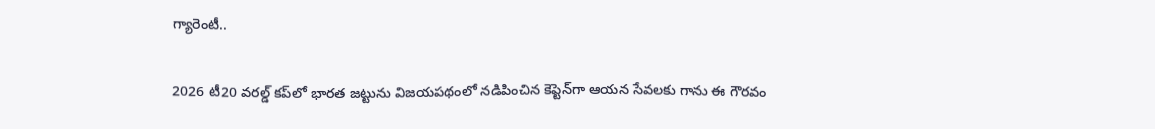గ్యారెంటీ..

2026 టీ20 వరల్డ్ కప్‌లో భారత జట్టును విజయపథంలో నడిపించిన కెప్టెన్‌గా ఆయన సేవలకు గాను ఈ గౌరవం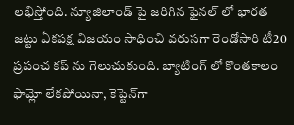లభిస్తోంది. న్యూజిలాండ్‌ పై జరిగిన ఫైనల్‌ లో భారత జట్టు ఏకపక్ష విజయం సాధించి వరుసగా రెండోసారి టీ20 ప్రపంచ కప్‌ ను గెలుచుకుంది. బ్యాటింగ్‌ లో కొంతకాలం ఫామ్లో లేకపోయినా, కెప్టెన్‌గా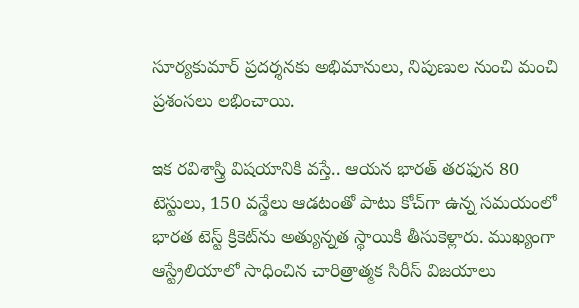సూర్యకుమార్ ప్రదర్శనకు అభిమానులు, నిపుణుల నుంచి మంచి ప్రశంసలు లభించాయి.

ఇక రవిశాస్త్రి విషయానికి వస్తే.. ఆయన భారత్ తరఫున 80 టెస్టులు, 150 వన్డేలు ఆడటంతో పాటు కోచ్‌గా ఉన్న సమయంలో భారత టెస్ట్ క్రికెట్‌ను అత్యున్నత స్థాయికి తీసుకెళ్లారు. ముఖ్యంగా ఆస్ట్రేలియాలో సాధించిన చారిత్రాత్మక సిరీస్ విజయాలు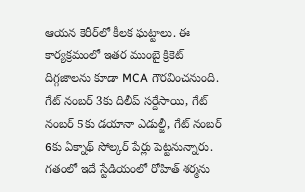ఆయన కెరీర్‌లో కీలక ఘట్టాలు. ఈ కార్యక్రమంలో ఇతర ముంబై క్రికెట్ దిగ్గజాలను కూడా MCA గౌరవించనుంది. గేట్ నంబర్ 3కు దిలీప్ సర్దేసాయి, గేట్ నంబర్ 5కు డయానా ఎడుల్జీ, గేట్ నంబర్ 6కు ఏక్నాథ్ సోల్కర్ పేర్లు పెట్టనున్నారు. గతంలో ఇదే స్టేడియంలో రోహిత్ శర్మను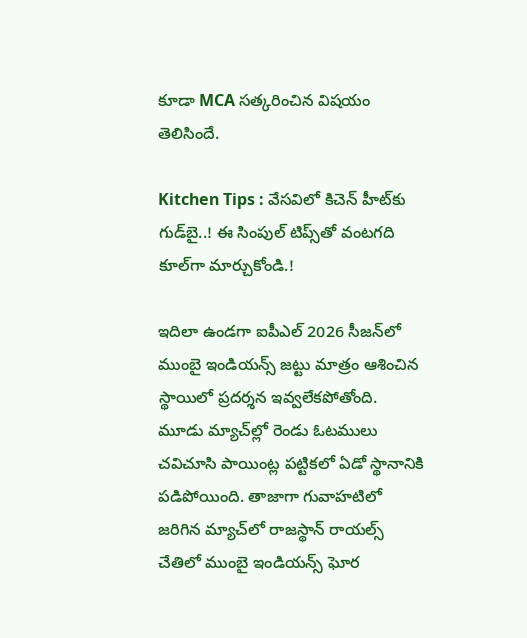కూడా MCA సత్కరించిన విషయం తెలిసిందే.

Kitchen Tips : వేసవిలో కిచెన్ హీట్‌కు గుడ్‌బై..! ఈ సింపుల్ టిప్స్‌తో వంటగది కూల్‌గా మార్చుకోండి.!

ఇదిలా ఉండగా ఐపీఎల్ 2026 సీజన్‌లో ముంబై ఇండియన్స్ జట్టు మాత్రం ఆశించిన స్థాయిలో ప్రదర్శన ఇవ్వలేకపోతోంది. మూడు మ్యాచ్‌ల్లో రెండు ఓటములు చవిచూసి పాయింట్ల పట్టికలో ఏడో స్థానానికి పడిపోయింది. తాజాగా గువాహటిలో జరిగిన మ్యాచ్‌లో రాజస్థాన్ రాయల్స్ చేతిలో ముంబై ఇండియన్స్ ఘోర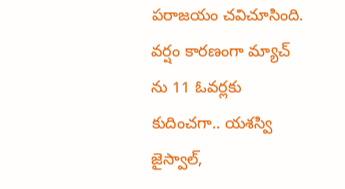పరాజయం చవిచూసింది. వర్షం కారణంగా మ్యాచ్‌ ను 11 ఓవర్లకు కుదించగా.. యశస్వి జైస్వాల్,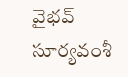వైభవ్ సూర్యవంశీ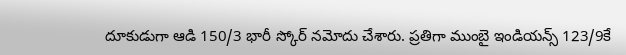దూకుడుగా ఆడి 150/3 భారీ స్కోర్ నమోదు చేశారు. ప్రతిగా ముంబై ఇండియన్స్ 123/9కే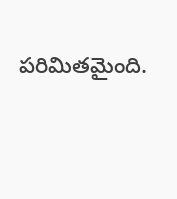పరిమితమైంది.